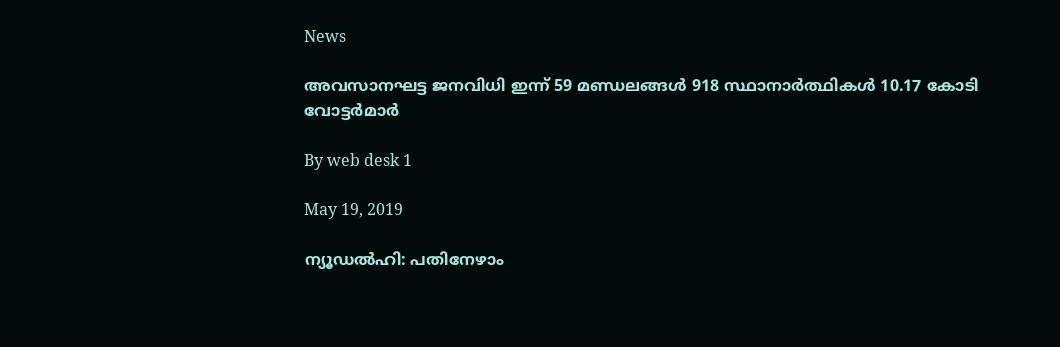News

അവസാനഘട്ട ജനവിധി ഇന്ന് 59 മണ്ഡലങ്ങള്‍ 918 സ്ഥാനാര്‍ത്ഥികള്‍ 10.17 കോടി വോട്ടര്‍മാര്‍

By web desk 1

May 19, 2019

ന്യൂഡല്‍ഹി: പതിനേഴാം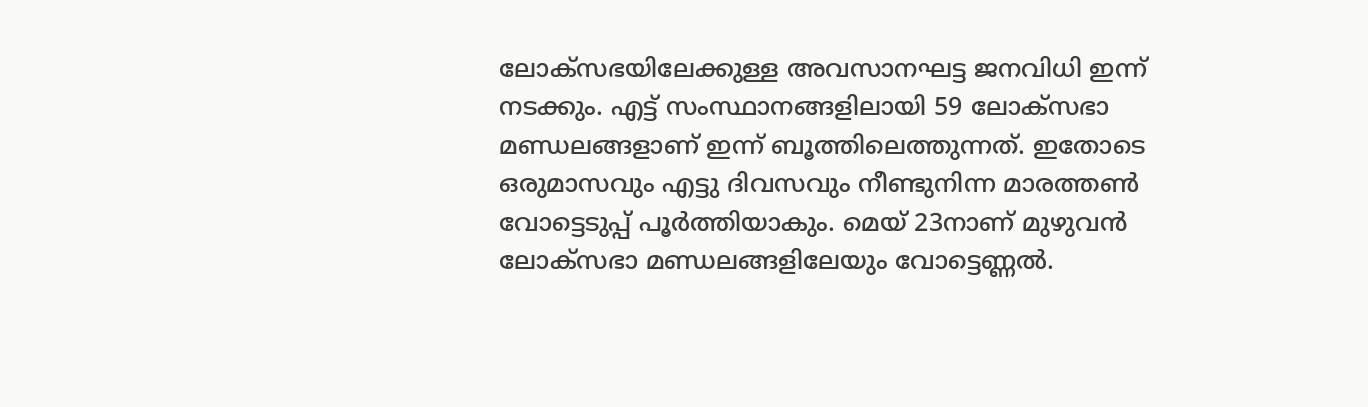ലോക്‌സഭയിലേക്കുള്ള അവസാനഘട്ട ജനവിധി ഇന്ന് നടക്കും. എട്ട് സംസ്ഥാനങ്ങളിലായി 59 ലോക്‌സഭാ മണ്ഡലങ്ങളാണ് ഇന്ന് ബൂത്തിലെത്തുന്നത്. ഇതോടെ ഒരുമാസവും എട്ടു ദിവസവും നീണ്ടുനിന്ന മാരത്തണ്‍ വോട്ടെടുപ്പ് പൂര്‍ത്തിയാകും. മെയ് 23നാണ് മുഴുവന്‍ ലോക്‌സഭാ മണ്ഡലങ്ങളിലേയും വോട്ടെണ്ണല്‍.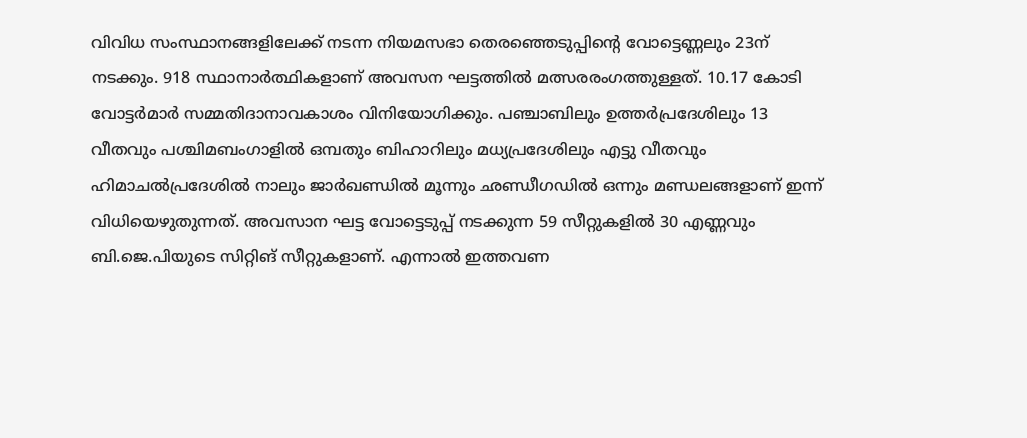വിവിധ സംസ്ഥാനങ്ങളിലേക്ക് നടന്ന നിയമസഭാ തെരഞ്ഞെടുപ്പിന്റെ വോട്ടെണ്ണലും 23ന് നടക്കും. 918 സ്ഥാനാര്‍ത്ഥികളാണ് അവസന ഘട്ടത്തില്‍ മത്സരരംഗത്തുള്ളത്. 10.17 കോടി വോട്ടര്‍മാര്‍ സമ്മതിദാനാവകാശം വിനിയോഗിക്കും. പഞ്ചാബിലും ഉത്തര്‍പ്രദേശിലും 13 വീതവും പശ്ചിമബംഗാളില്‍ ഒമ്പതും ബിഹാറിലും മധ്യപ്രദേശിലും എട്ടു വീതവും ഹിമാചല്‍പ്രദേശില്‍ നാലും ജാര്‍ഖണ്ഡില്‍ മൂന്നും ഛണ്ഡീഗഡില്‍ ഒന്നും മണ്ഡലങ്ങളാണ് ഇന്ന് വിധിയെഴുതുന്നത്. അവസാന ഘട്ട വോട്ടെടുപ്പ് നടക്കുന്ന 59 സീറ്റുകളില്‍ 30 എണ്ണവും ബി.ജെ.പിയുടെ സിറ്റിങ് സീറ്റുകളാണ്. എന്നാല്‍ ഇത്തവണ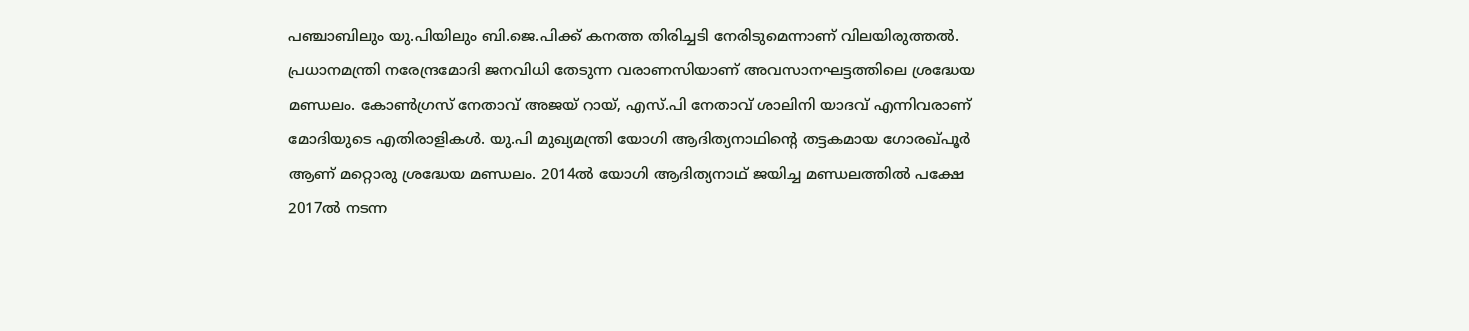പഞ്ചാബിലും യു.പിയിലും ബി.ജെ.പിക്ക് കനത്ത തിരിച്ചടി നേരിടുമെന്നാണ് വിലയിരുത്തല്‍. പ്രധാനമന്ത്രി നരേന്ദ്രമോദി ജനവിധി തേടുന്ന വരാണസിയാണ് അവസാനഘട്ടത്തിലെ ശ്രദ്ധേയ മണ്ഡലം. കോണ്‍ഗ്രസ് നേതാവ് അജയ് റായ്, എസ്.പി നേതാവ് ശാലിനി യാദവ് എന്നിവരാണ് മോദിയുടെ എതിരാളികള്‍. യു.പി മുഖ്യമന്ത്രി യോഗി ആദിത്യനാഥിന്റെ തട്ടകമായ ഗോരഖ്പൂര്‍ ആണ് മറ്റൊരു ശ്രദ്ധേയ മണ്ഡലം. 2014ല്‍ യോഗി ആദിത്യനാഥ് ജയിച്ച മണ്ഡലത്തില്‍ പക്ഷേ 2017ല്‍ നടന്ന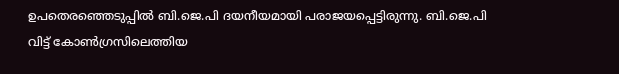ഉപതെരഞ്ഞെടുപ്പില്‍ ബി.ജെ.പി ദയനീയമായി പരാജയപ്പെട്ടിരുന്നു. ബി.ജെ.പി വിട്ട് കോണ്‍ഗ്രസിലെത്തിയ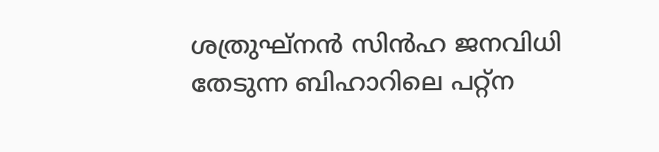ശത്രുഘ്‌നന്‍ സിന്‍ഹ ജനവിധി തേടുന്ന ബിഹാറിലെ പറ്റ്‌ന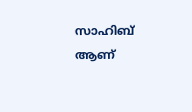സാഹിബ് ആണ്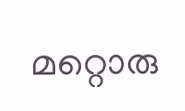മറ്റൊരു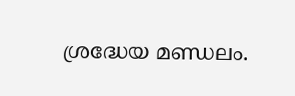ശ്രദ്ധേയ മണ്ഡലം.